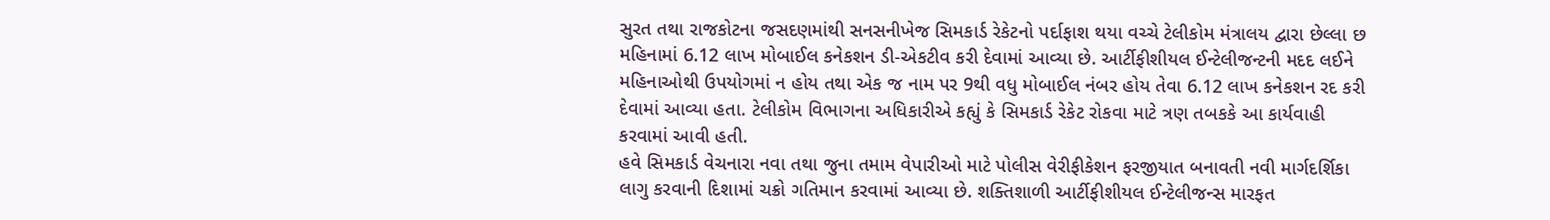સુરત તથા રાજકોટના જસદણમાંથી સનસનીખેજ સિમકાર્ડ રેકેટનો પર્દાફાશ થયા વચ્ચે ટેલીકોમ મંત્રાલય દ્વારા છેલ્લા છ મહિનામાં 6.12 લાખ મોબાઈલ કનેકશન ડી-એકટીવ કરી દેવામાં આવ્યા છે. આર્ટીફીશીયલ ઈન્ટેલીજન્ટની મદદ લઈને મહિનાઓથી ઉપયોગમાં ન હોય તથા એક જ નામ પર 9થી વધુ મોબાઈલ નંબર હોય તેવા 6.12 લાખ કનેકશન રદ કરી દેવામાં આવ્યા હતા. ટેલીકોમ વિભાગના અધિકારીએ કહ્યું કે સિમકાર્ડ રેકેટ રોકવા માટે ત્રણ તબકકે આ કાર્યવાહી કરવામાં આવી હતી.
હવે સિમકાર્ડ વેચનારા નવા તથા જુના તમામ વેપારીઓ માટે પોલીસ વેરીફીકેશન ફરજીયાત બનાવતી નવી માર્ગદર્શિકા લાગુ કરવાની દિશામાં ચક્રો ગતિમાન કરવામાં આવ્યા છે. શક્તિશાળી આર્ટીફીશીયલ ઈન્ટેલીજન્સ મારફત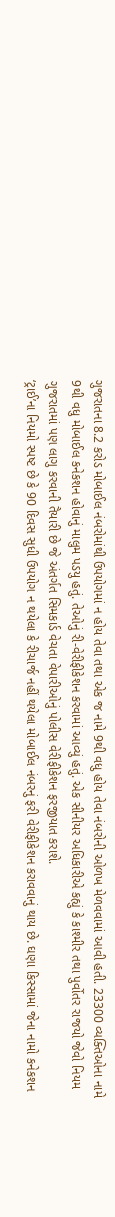ગુજરાતના 8.2 કરોડ મોબાઈલ નંબરોમાંથી ઉપયોગમાં ન હોય તેવા તથા એક જ નામે 9થી વધુ હોય તેવા નંબરોની ઓળખ મેળવવામાં આવી હતી. 23300 વ્યક્તિઓના નામે 9થી વધુ મોબાઈલ કનેકશન હોવાનું માલુમ પડયુ હતું. તેઓનું રી-વેરીફીકેશન કરવામાં આવ્યું હતું. એક સીનીયર અધિકારીએ કહ્યું કે કાશ્મીર તથા પુર્વોતર રાજયો જેવો નિયમ ગુજરાતમાં પણ લાગુ કરવાની તૈયારી છે જે અંતર્ગત સિમકાર્ડ વેચતા વેપારીઓનું પોલીસ વેરીફીકેશન ફરજીયાત કરાશે.
‘ટ્રાઈ’ના નિયમો સ્પષ્ટ છે કે 90 દિવસ સુધી ઉપયોગ ન થયેલા કે રીચાર્જ નહીં થયેલા મોબાઈલ નંબરનું ફરી વેરીફીકેશન કરાવવાનું થાય છે. ઘણા કિસ્સામાં જેના નામો કનેકશન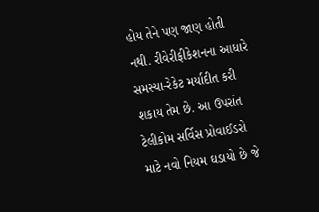હોય તેને પણ જાણ હોતી નથી. રીવેરીફીકેશનના આધારે સમસ્યા-રેકેટ મર્યાદીત કરી શકાય તેમ છે. આ ઉપરાંત ટેલીકોમ સર્વિસ પ્રોવાઈડરો માટે નવો નિયમ ઘડાયો છે જે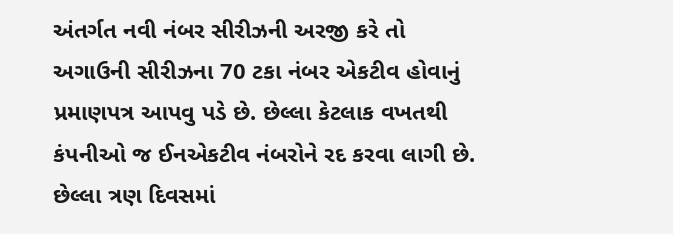અંતર્ગત નવી નંબર સીરીઝની અરજી કરે તો અગાઉની સીરીઝના 70 ટકા નંબર એકટીવ હોવાનું પ્રમાણપત્ર આપવુ પડે છે. છેલ્લા કેટલાક વખતથી કંપનીઓ જ ઈનએકટીવ નંબરોને રદ કરવા લાગી છે.
છેલ્લા ત્રણ દિવસમાં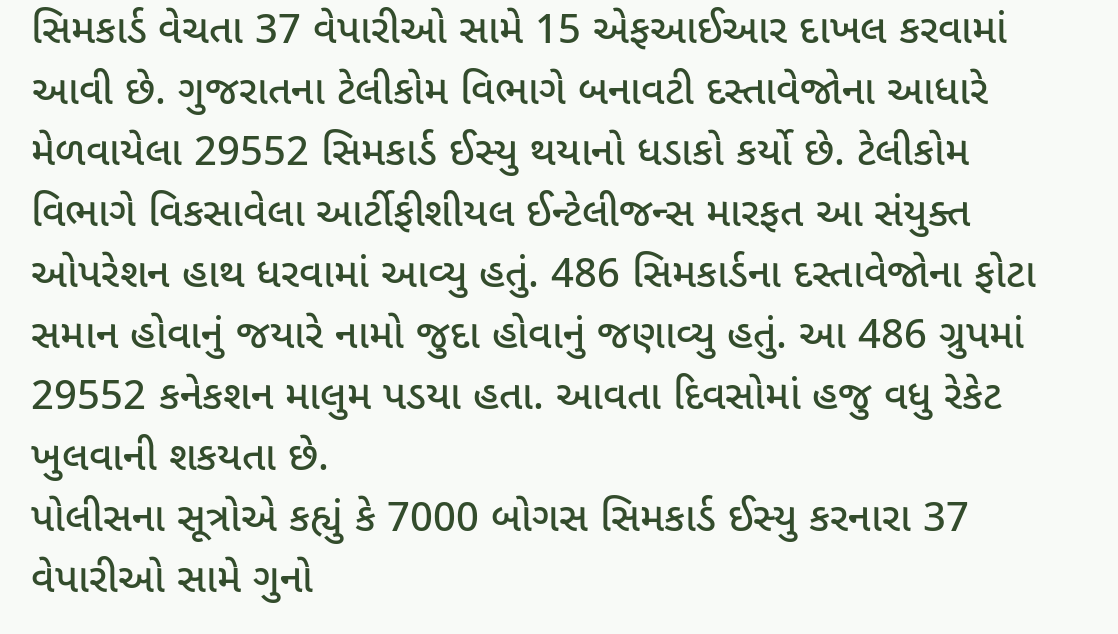સિમકાર્ડ વેચતા 37 વેપારીઓ સામે 15 એફઆઈઆર દાખલ કરવામાં આવી છે. ગુજરાતના ટેલીકોમ વિભાગે બનાવટી દસ્તાવેજોના આધારે મેળવાયેલા 29552 સિમકાર્ડ ઈસ્યુ થયાનો ધડાકો કર્યો છે. ટેલીકોમ વિભાગે વિકસાવેલા આર્ટીફીશીયલ ઈન્ટેલીજન્સ મારફત આ સંયુક્ત ઓપરેશન હાથ ધરવામાં આવ્યુ હતું. 486 સિમકાર્ડના દસ્તાવેજોના ફોટા સમાન હોવાનું જયારે નામો જુદા હોવાનું જણાવ્યુ હતું. આ 486 ગ્રુપમાં 29552 કનેકશન માલુમ પડયા હતા. આવતા દિવસોમાં હજુ વધુ રેકેટ ખુલવાની શકયતા છે.
પોલીસના સૂત્રોએ કહ્યું કે 7000 બોગસ સિમકાર્ડ ઈસ્યુ કરનારા 37 વેપારીઓ સામે ગુનો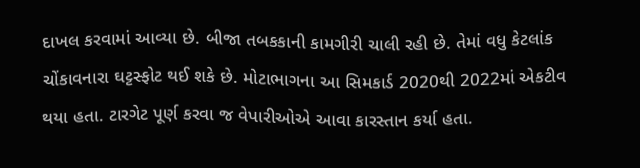દાખલ કરવામાં આવ્યા છે. બીજા તબકકાની કામગીરી ચાલી રહી છે. તેમાં વધુ કેટલાંક ચોંકાવનારા ઘટ્ટસ્ફોટ થઈ શકે છે. મોટાભાગના આ સિમકાર્ડ 2020થી 2022માં એકટીવ થયા હતા. ટારગેટ પૂર્ણ કરવા જ વેપારીઓએ આવા કારસ્તાન કર્યા હતા.